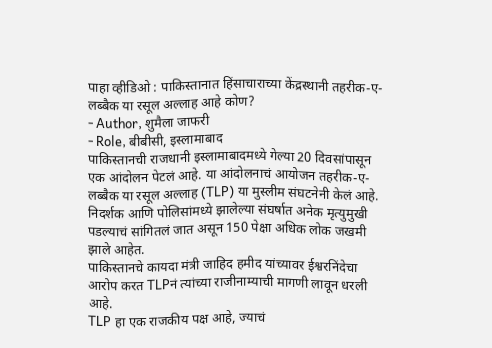पाहा व्हीडिओ : पाकिस्तानात हिंसाचाराच्या केंद्रस्थानी तहरीक-ए-लब्बैक या रसूल अल्लाह आहे कोण?
- Author, शुमैला जाफरी
- Role, बीबीसी, इस्लामाबाद
पाकिस्तानची राजधानी इस्लामाबादमध्ये गेल्या 20 दिवसांपासून एक आंदोलन पेटलं आहे. या आंदोलनाचं आयोजन तहरीक-ए-लब्बैक या रसूल अल्लाह (TLP) या मुस्लीम संघटनेनी केलं आहे.
निदर्शक आणि पोलिसांमध्ये झालेल्या संघर्षात अनेक मृत्युमुखी पडल्याचं सांगितलं जात असून 150 पेक्षा अधिक लोक जखमी झाले आहेत.
पाकिस्तानचे कायदा मंत्री जाहिद हमीद यांच्यावर ईश्वरनिंदेचा आरोप करत TLPनं त्यांच्या राजीनाम्याची मागणी लावून धरली आहे.
TLP हा एक राजकीय पक्ष आहे, ज्याचं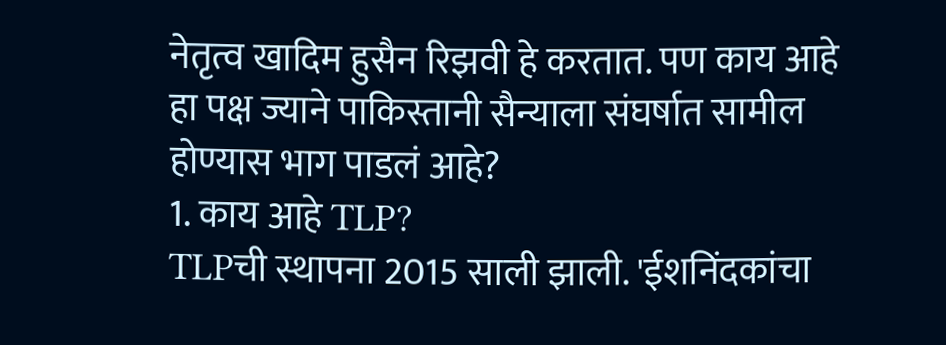नेतृत्व खादिम हुसैन रिझवी हे करतात. पण काय आहे हा पक्ष ज्याने पाकिस्तानी सैन्याला संघर्षात सामील होण्यास भाग पाडलं आहे?
1. काय आहे TLP?
TLPची स्थापना 2015 साली झाली. 'ईशनिंदकांचा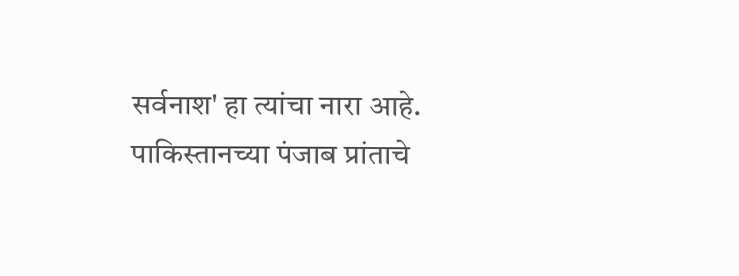सर्वनाश' हा त्यांचा नारा आहे.
पाकिस्तानच्या पंजाब प्रांताचे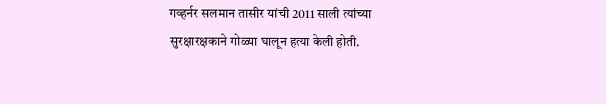गव्हर्नर सलमान तासीर यांची 2011 साली त्यांच्या सुरक्षारक्षकाने गोळ्या घालून हत्या केली होती.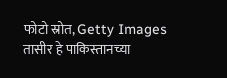फोटो स्रोत, Getty Images
तासीर हे पाकिस्तानच्या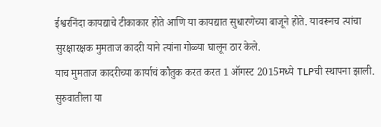ईश्वरनिंदा कायद्याचे टीकाकार होते आणि या कायद्यात सुधारणेच्या बाजूने होते. यावरूनच त्यांचा सुरक्षारक्षक मुमताज कादरी याने त्यांना गोळ्या घालून ठार केले.
याच मुमताज कादरीच्या कार्याचं कौतुक करत करत 1 ऑगस्ट 2015मध्ये TLPची स्थापना झाली.
सुरुवातीला या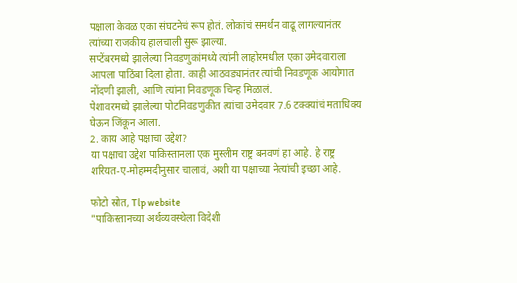पक्षाला केवळ एका संघटनेचं रूप होतं. लोकांचं समर्थन वाढू लागल्यानंतर त्यांच्या राजकीय हालचाली सुरू झाल्या.
सप्टेंबरमध्ये झालेल्या निवडणुकांमध्ये त्यांनी लाहोरमधील एका उमेदवाराला आपला पाठिंबा दिला होता. काही आठवड्यानंतर त्यांची निवडणूक आयोगात नोंदणी झाली, आणि त्यांना निवडणूक चिन्ह मिळालं.
पेशावरमध्ये झालेल्या पोटनिवडणुकीत त्यांचा उमेदवार 7.6 टक्क्यांचं मताधिक्य घेऊन जिंकून आला.
2. काय आहे पक्षाचा उद्देश?
या पक्षाचा उद्देश पाकिस्तानला एक मुस्लीम राष्ट्र बनवणं हा आहे. हे राष्ट्र शरियत-ए-मोहम्मदीनुसार चालावं, अशी या पक्षाच्या नेत्यांची इच्छा आहे.

फोटो स्रोत, Tlp website
"पाकिस्तानच्या अर्थव्यवस्थेला विदेशी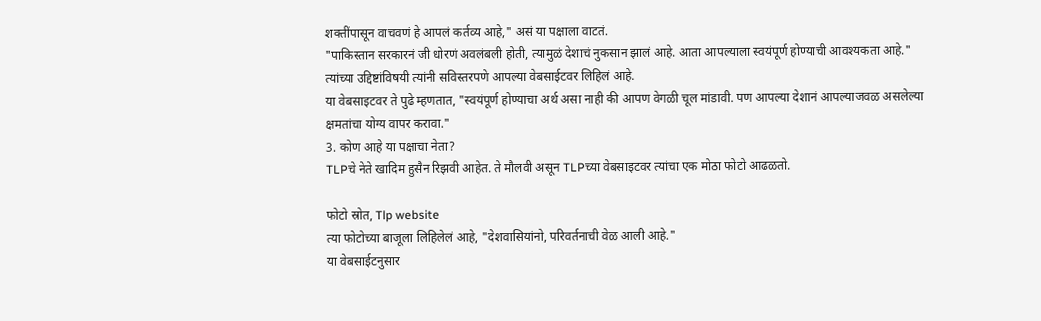शक्तींपासून वाचवणं हे आपलं कर्तव्य आहे," असं या पक्षाला वाटतं.
"पाकिस्तान सरकारनं जी धोरणं अवलंबली होती, त्यामुळं देशाचं नुकसान झालं आहे. आता आपल्याला स्वयंपूर्ण होण्याची आवश्यकता आहे."
त्यांच्या उद्दिष्टांविषयी त्यांनी सविस्तरपणे आपल्या वेबसाईटवर लिहिलं आहे.
या वेबसाइटवर ते पुढे म्हणतात, "स्वयंपूर्ण होण्याचा अर्थ असा नाही की आपण वेगळी चूल मांडावी. पण आपल्या देशानं आपल्याजवळ असलेल्या क्षमतांचा योग्य वापर करावा."
3. कोण आहे या पक्षाचा नेता?
TLPचे नेते खादिम हुसैन रिझवी आहेत. ते मौलवी असून TLPच्या वेबसाइटवर त्यांचा एक मोठा फोटो आढळतो.

फोटो स्रोत, Tlp website
त्या फोटोच्या बाजूला लिहिलेलं आहे, "देशवासियांनो, परिवर्तनाची वेळ आली आहे."
या वेबसाईटनुसार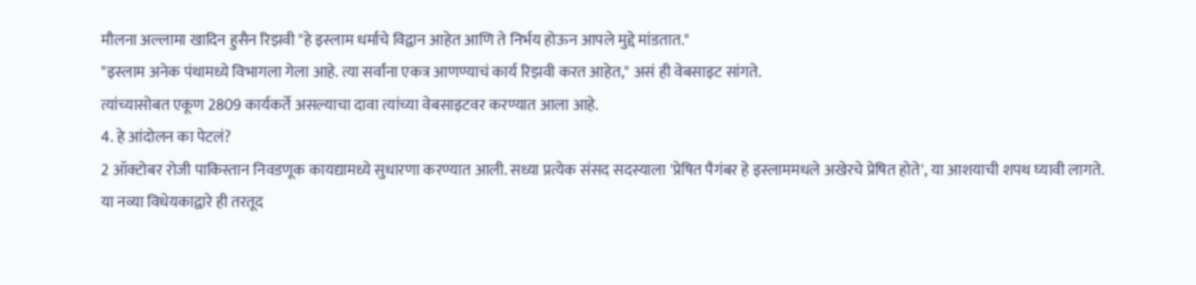मौलना अल्लामा खादिन हुसैन रिझवी "हे इस्लाम धर्माचे विद्वान आहेत आणि ते निर्भय होऊन आपले मुद्दे मांडतात."
"इस्लाम अनेक पंथामध्ये विभागला गेला आहे. त्या सर्वांना एकत्र आणण्याचं कार्य रिझवी करत आहेत," असं ही वेबसाइट सांगते.
त्यांच्यासोबत एकूण 2809 कार्यकर्ते असल्याचा दावा त्यांच्या वेबसाइटवर करण्यात आला आहे.
4. हे आंदोलन का पेटलं?
2 ऑक्टोबर रोजी पाकिस्तान निवडणूक कायद्यामध्ये सुधारणा करण्यात आली. सध्या प्रत्येक संसद सदस्याला 'प्रेषित पैगंबर हे इस्लाममधले अखेरचे प्रेषित होते', या आशयाची शपथ घ्यावी लागते.
या नव्या विधेयकाद्वारे ही तरतूद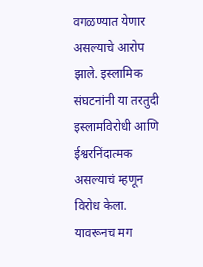वगळण्यात येणार असल्याचे आरोप झाले. इस्लामिक संघटनांनी या तरतुदी इस्लामविरोधी आणि ईश्वरनिंदात्मक असल्याचं म्हणून विरोध केला. यावरूनच मग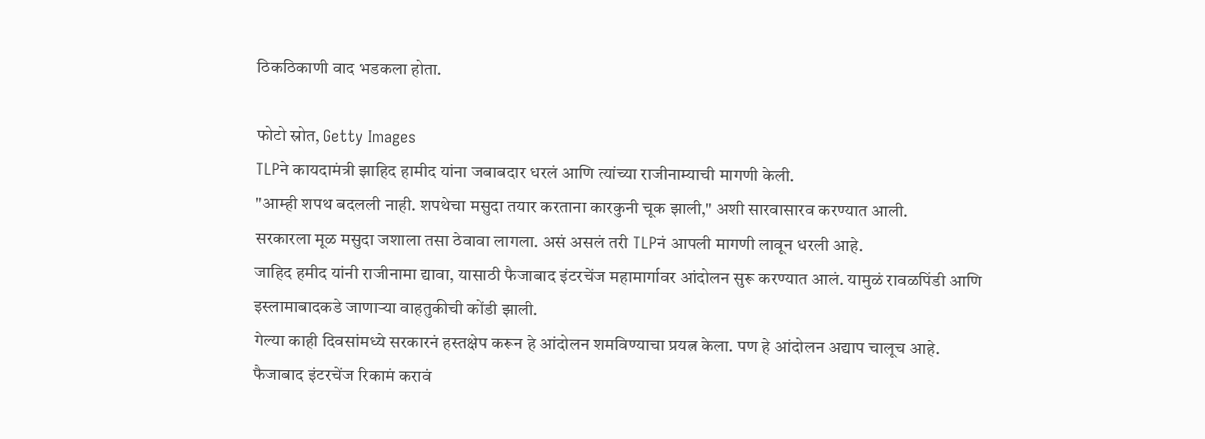ठिकठिकाणी वाद भडकला होता.

फोटो स्रोत, Getty Images
TLPने कायदामंत्री झाहिद हामीद यांना जबाबदार धरलं आणि त्यांच्या राजीनाम्याची मागणी केली.
"आम्ही शपथ बदलली नाही. शपथेचा मसुदा तयार करताना कारकुनी चूक झाली," अशी सारवासारव करण्यात आली.
सरकारला मूळ मसुदा जशाला तसा ठेवावा लागला. असं असलं तरी TLPनं आपली मागणी लावून धरली आहे.
जाहिद हमीद यांनी राजीनामा द्यावा, यासाठी फैजाबाद इंटरचेंज महामार्गावर आंदोलन सुरू करण्यात आलं. यामुळं रावळपिंडी आणि इस्लामाबादकडे जाणाऱ्या वाहतुकीची कोंडी झाली.
गेल्या काही दिवसांमध्ये सरकारनं हस्तक्षेप करून हे आंदोलन शमविण्याचा प्रयत्न केला. पण हे आंदोलन अद्याप चालूच आहे.
फैजाबाद इंटरचेंज रिकामं करावं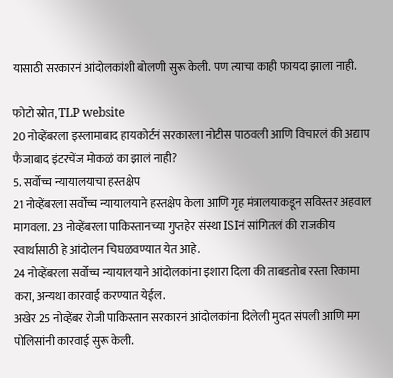यासाठी सरकारनं आंदोलकांशी बोलणी सुरू केली. पण त्याचा काही फायदा झाला नाही.

फोटो स्रोत, TLP website
20 नोव्हेंबरला इस्लामाबाद हायकोर्टनं सरकारला नोटीस पाठवली आणि विचारलं की अद्याप फैजाबाद इंटरचेंज मोकळं का झालं नाही?
5. सर्वोच्च न्यायालयाचा हस्तक्षेप
21 नोव्हेंबरला सर्वोच्च न्यायालयाने हस्तक्षेप केला आणि गृह मंत्रालयाकडून सविस्तर अहवाल मागवला. 23 नोव्हेंबरला पाकिस्तानच्या गुप्तहेर संस्था ISIनं सांगितलं की राजकीय स्वार्थासाठी हे आंदोलन चिघळवण्यात येत आहे.
24 नोव्हेंबरला सर्वोच्च न्यायालयाने आंदोलकांना इशारा दिला की ताबडतोब रस्ता रिकामा करा, अन्यथा कारवाई करण्यात येईल.
अखेर 25 नोव्हेंबर रोजी पाकिस्तान सरकारनं आंदोलकांना दिलेली मुदत संपली आणि मग पोलिसांनी कारवाई सुरू केली.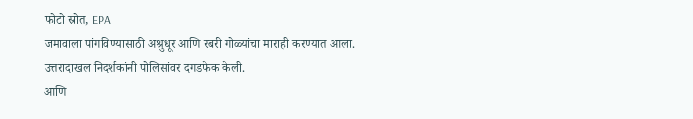फोटो स्रोत, EPA
जमावाला पांगविण्यासाठी अश्रुधूर आणि रबरी गोळ्यांचा माराही करण्यात आला. उत्तरादाखल निदर्शकांनी पोलिसांवर दगडफेक केली.
आणि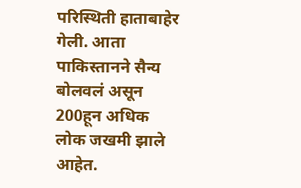परिस्थिती हाताबाहेर गेली. आता पाकिस्तानने सैन्य बोलवलं असून 200हून अधिक लोक जखमी झाले आहेत.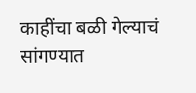काहींचा बळी गेल्याचं सांगण्यात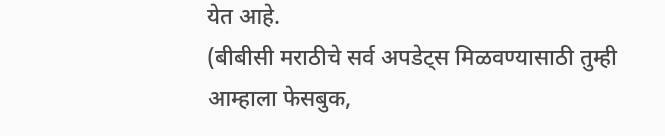येत आहे.
(बीबीसी मराठीचे सर्व अपडेट्स मिळवण्यासाठी तुम्ही आम्हाला फेसबुक,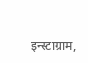इन्स्टाग्राम,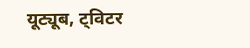यूट्यूब, ट्विटर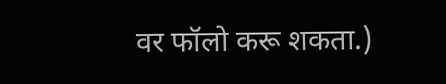वर फॉलो करू शकता.)